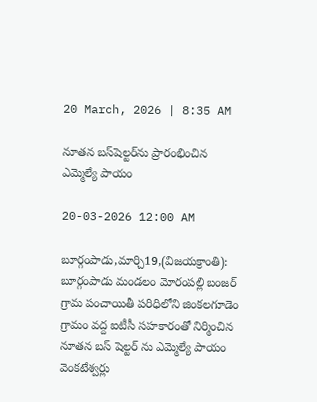20 March, 2026 | 8:35 AM

నూతన బస్‌షెల్టర్‌ను ప్రారంభించిన ఎమ్మెల్యే పాయం

20-03-2026 12:00 AM

బూర్గంపాడు,మార్చి19,(విజయక్రాంతి): బూర్గంపాడు మండలం మోరంపల్లి బంజర్ గ్రామ పంచాయితీ పరిధిలోని జింకలగూడెం గ్రామం వద్ద ఐటీసీ సహకారంతో నిర్మించిన నూతన బస్ షెల్టర్ ను ఎమ్మెల్యే పాయం వెంకటేశ్వర్లు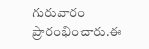గురువారం ప్రారంభించారు.ఈ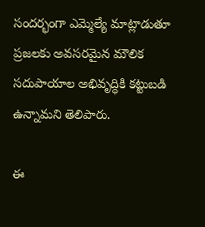సందర్భంగా ఎమ్మెల్యే మాట్లాడుతూ ప్రజలకు అవసరమైన మౌలిక సదుపాయాల అభివృద్ధికి కట్టుబడి ఉన్నామని తెలిపారు.

ఈ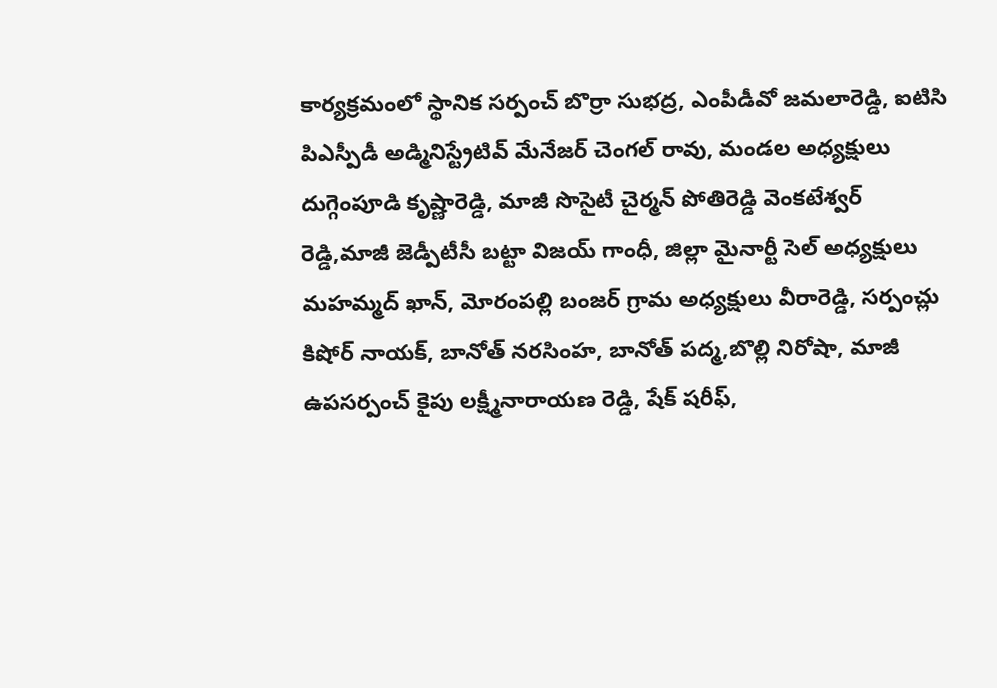కార్యక్రమంలో స్థానిక సర్పంచ్ బొర్రా సుభద్ర, ఎంపీడీవో జమలారెడ్డి, ఐటిసి పిఎస్పీడీ అడ్మినిస్ట్రేటివ్ మేనేజర్ చెంగల్ రావు, మండల అధ్యక్షులు దుగ్గెంపూడి కృష్ణారెడ్డి, మాజీ సొసైటీ చైర్మన్ పోతిరెడ్డి వెంకటేశ్వర్ రెడ్డి,మాజీ జెడ్పీటీసీ బట్టా విజయ్ గాంధీ, జిల్లా మైనార్టీ సెల్ అధ్యక్షులు మహమ్మద్ ఖాన్, మోరంపల్లి బంజర్ గ్రామ అధ్యక్షులు వీరారెడ్డి, సర్పంచ్లు కిషోర్ నాయక్, బానోత్ నరసింహ, బానోత్ పద్మ,బొల్లి నిరోషా, మాజీ ఉపసర్పంచ్ కైపు లక్ష్మీనారాయణ రెడ్డి, షేక్ షరీఫ్,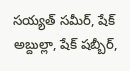సయ్యత్ సమీర్, షేక్ అబ్దుల్లా, షేక్ షబ్బీర్,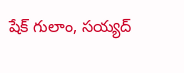షేక్ గులాం, సయ్యద్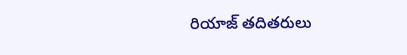రియాజ్ తదితరులు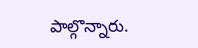పాల్గొన్నారు.